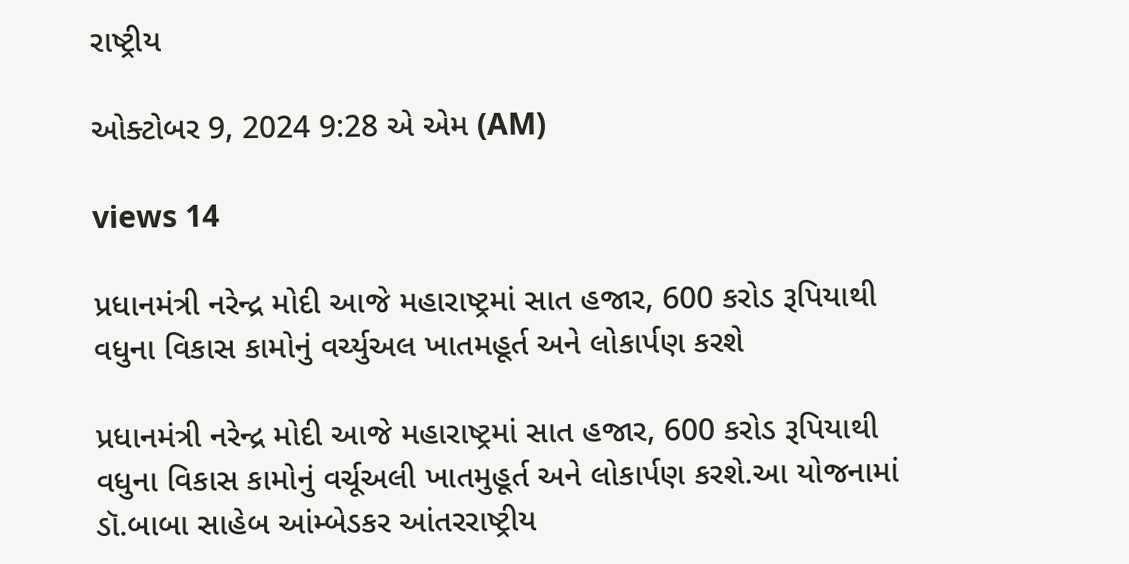રાષ્ટ્રીય

ઓક્ટોબર 9, 2024 9:28 એ એમ (AM)

views 14

પ્રધાનમંત્રી નરેન્દ્ર મોદી આજે મહારાષ્ટ્રમાં સાત હજાર, 600 કરોડ રૂપિયાથી વધુના વિકાસ કામોનું વર્ચ્યુઅલ ખાતમહૂર્ત અને લોકાર્પણ કરશે

પ્રધાનમંત્રી નરેન્દ્ર મોદી આજે મહારાષ્ટ્રમાં સાત હજાર, 600 કરોડ રૂપિયાથી વધુના વિકાસ કામોનું વર્ચૂઅલી ખાતમુહૂર્ત અને લોકાર્પણ કરશે.આ યોજનામાં ડૉ.બાબા સાહેબ આંમ્બેડકર આંતરરાષ્ટ્રીય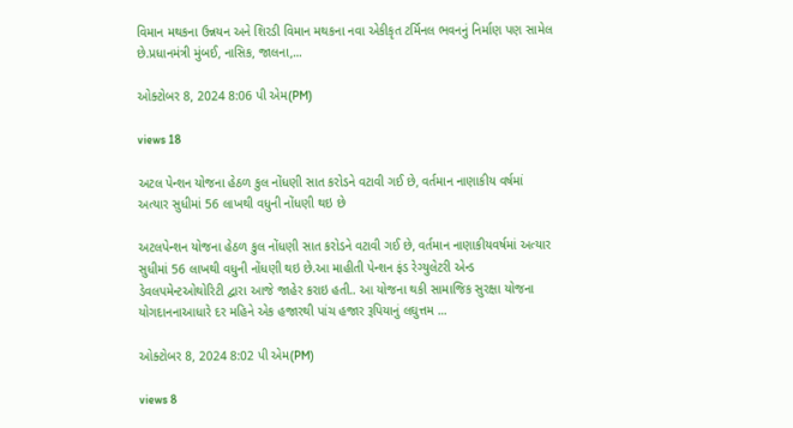વિમાન મથકના ઉન્નયન અને શિરડી વિમાન મથકના નવા એકીકૃત ટર્મિનલ ભવનનું નિર્માણ પણ સામેલ છે.પ્રધાનમંત્રી મુંબઈ, નાસિક, જાલના,...

ઓક્ટોબર 8, 2024 8:06 પી એમ(PM)

views 18

અટલ પેન્શન યોજના હેઠળ કુલ નોંધણી સાત કરોડને વટાવી ગઈ છે, વર્તમાન નાણાકીય વર્ષમાં અત્યાર સુધીમાં 56 લાખથી વધુની નોંધણી થઇ છે

અટલપેન્શન યોજના હેઠળ કુલ નોંધણી સાત કરોડને વટાવી ગઈ છે, વર્તમાન નાણાકીયવર્ષમાં અત્યાર સુધીમાં 56 લાખથી વધુની નોંધણી થઇ છે.આ માહીતી પેન્શન ફંડ રેગ્યુલેટરી એન્ડ ડેવલપમેન્ટઓથોરિટી દ્વારા આજે જાહેર કરાઇ હતી.. આ યોજના થકી સામાજિક સુરક્ષા યોજના યોગદાનનાઆધારે દર મહિને એક હજારથી પાંચ હજાર રૂપિયાનું લઘુત્તમ ...

ઓક્ટોબર 8, 2024 8:02 પી એમ(PM)

views 8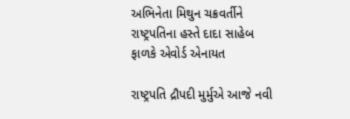અભિનેતા મિથુન ચક્રવર્તીને રાષ્ટ્રપતિના હસ્તે દાદા સાહેબ ફાળકે એવોર્ડ એનાયત

રાષ્ટ્રપતિ દ્રૌપદી મુર્મુએ આજે નવી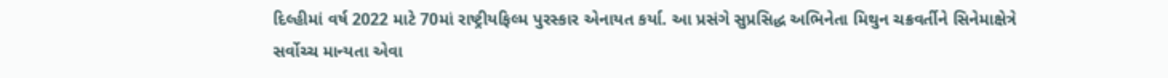દિલ્હીમાં વર્ષ 2022 માટે 70માં રાષ્ટ્રીયફિલ્મ પુરસ્કાર એનાયત કર્યા. આ પ્રસંગે સુપ્રસિદ્ધ અભિનેતા મિથુન ચક્રવર્તીને સિનેમાક્ષેત્રે સર્વોચ્ચ માન્યતા એવા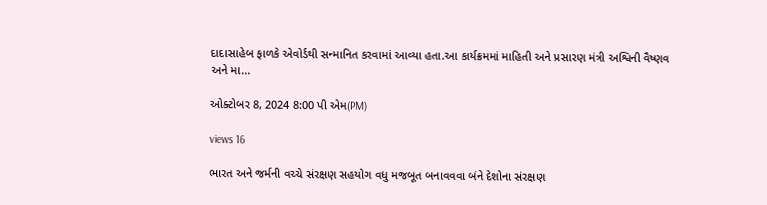દાદાસાહેબ ફાળકે એવોર્ડથી સન્માનિત કરવામાં આવ્યા હતા.આ કાર્યક્રમમાં માહિતી અને પ્રસારણ મંત્રી અશ્વિની વૈષ્ણવ અને મા...

ઓક્ટોબર 8, 2024 8:00 પી એમ(PM)

views 16

ભારત અને જર્મની વચ્ચે સંરક્ષણ સહયોગ વધુ મજબૂત બનાવવવા બંને દેશોના સંરક્ષણ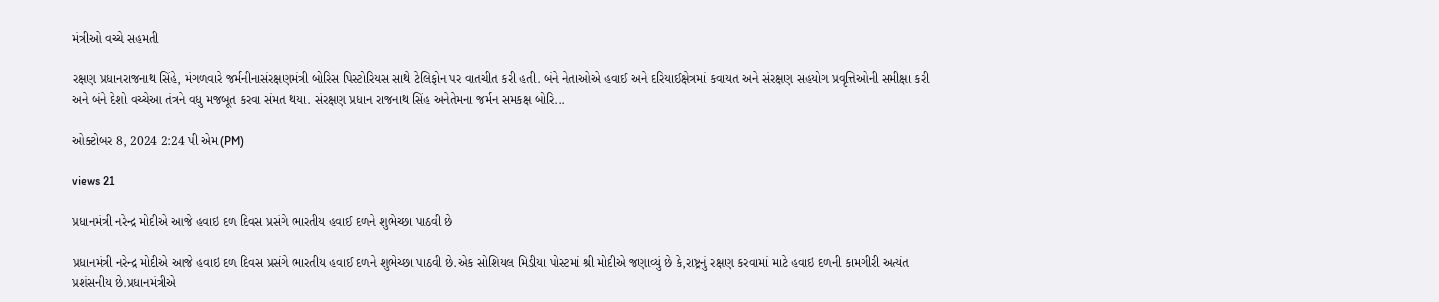મંત્રીઓ વચ્ચે સહમતી

રક્ષણ પ્રધાનરાજનાથ સિંહે, મંગળવારે જર્મનીનાસંરક્ષણમંત્રી બોરિસ પિસ્ટોરિયસ સાથે ટેલિફોન પર વાતચીત કરી હતી. બંને નેતાઓએ હવાઈ અને દરિયાઈક્ષેત્રમાં કવાયત અને સંરક્ષણ સહયોગ પ્રવૃત્તિઓની સમીક્ષા કરી અને બંને દેશો વચ્ચેઆ તંત્રને વધુ મજબૂત કરવા સંમત થયા. સંરક્ષણ પ્રધાન રાજનાથ સિંહ અનેતેમના જર્મન સમકક્ષ બોરિ...

ઓક્ટોબર 8, 2024 2:24 પી એમ(PM)

views 21

પ્રધાનમંત્રી નરેન્દ્ર મોદીએ આજે હવાઇ દળ દિવસ પ્રસંગે ભારતીય હવાઈ દળને શુભેચ્છા પાઠવી છે

પ્રધાનમંત્રી નરેન્દ્ર મોદીએ આજે હવાઇ દળ દિવસ પ્રસંગે ભારતીય હવાઈ દળને શુભેચ્છા પાઠવી છે.એક સોશિયલ મિડીયા પોસ્ટમાં શ્રી મોદીએ જણાવ્યું છે કે,રાષ્ટ્રનું રક્ષણ કરવામાં માટે હવાઇ દળની કામગીરી અત્યંત પ્રશંસનીય છે.પ્રધાનમંત્રીએ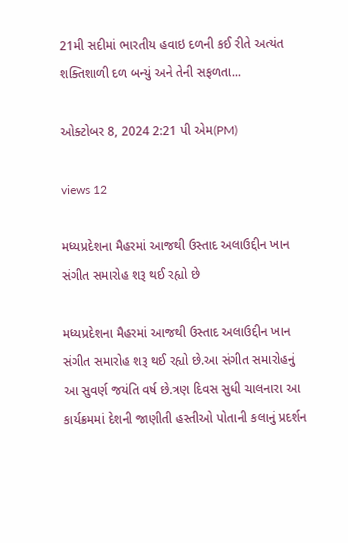21મી સદીમાં ભારતીય હવાઇ દળની કઈ રીતે અત્યંત શક્તિશાળી દળ બન્યું અને તેની સફળતા...

ઓક્ટોબર 8, 2024 2:21 પી એમ(PM)

views 12

મધ્યપ્રદેશના મૈહરમાં આજથી ઉસ્તાદ અલાઉદ્દીન ખાન સંગીત સમારોહ શરૂ થઈ રહ્યો છે

મધ્યપ્રદેશના મૈહરમાં આજથી ઉસ્તાદ અલાઉદ્દીન ખાન સંગીત સમારોહ શરૂ થઈ રહ્યો છે.આ સંગીત સમારોહનું આ સુવર્ણ જયંતિ વર્ષ છે.ત્રણ દિવસ સુધી ચાલનારા આ કાર્યક્રમમાં દેશની જાણીતી હસ્તીઓ પોતાની કલાનું પ્રદર્શન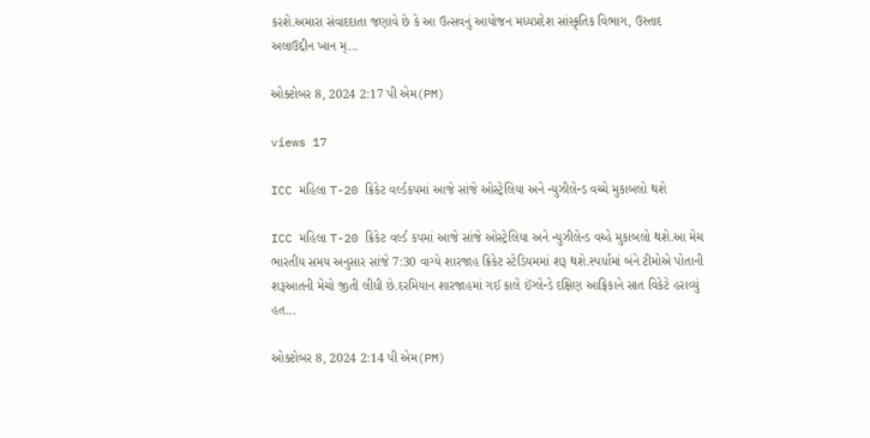કરશે.અમારા સંવાદદાતા જણાવે છે કે આ ઉત્સવનું આયોજન મધ્યપ્રદેશ સાંસ્કૃતિક વિભાગ, ઉસ્તાદ અલાઉદ્દીન ખાન મ્...

ઓક્ટોબર 8, 2024 2:17 પી એમ(PM)

views 17

ICC મહિલા T-20 ક્રિકેટ વર્લ્ડકપમાં આજે સાંજે ઓસ્ટ્રેલિયા અને ન્યુઝીલેન્ડ વચ્ચે મુકાબલો થશે

ICC મહિલા T-20 ક્રિકેટ વર્લ્ડ કપમાં આજે સાંજે ઓસ્ટ્રેલિયા અને ન્યુઝીલેન્ડ વચ્હે મુકાબલો થશે.આ મેચ ભારતીય સમય અનુસાર સાંજે 7:30 વાગ્યે શારજાહ ક્રિકેટ સ્ટેડિયમમાં શરૂ થશે.સ્પર્ધામાં બંને ટીમોએ પોતાની શરૂઆતની મેચો જીતી લીધી છે.દરમિયાન શારજાહમાં ગઈ કાલે ઈંગ્લેન્ડે દક્ષિણ આફ્રિકાને સાત વિકેટે હરાવ્યું હત...

ઓક્ટોબર 8, 2024 2:14 પી એમ(PM)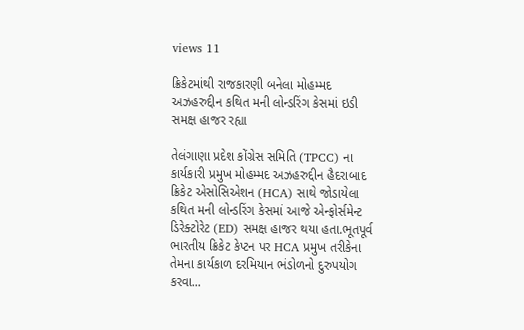views 11

ક્રિકેટમાંથી રાજકારણી બનેલા મોહમ્મદ અઝહરુદ્દીન કથિત મની લોન્ડરિંગ કેસમાં ઇડી સમક્ષ હાજર રહ્યા

તેલંગાણા પ્રદેશ કોંગ્રેસ સમિતિ (TPCC) ના કાર્યકારી પ્રમુખ મોહમ્મદ અઝહરુદ્દીન હૈદરાબાદ ક્રિકેટ એસોસિએશન (HCA) સાથે જોડાયેલા કથિત મની લોન્ડરિંગ કેસમાં આજે એન્ફોર્સમેન્ટ ડિરેક્ટોરેટ (ED) સમક્ષ હાજર થયા હતા.ભૂતપૂર્વ ભારતીય ક્રિકેટ કેપ્ટન પર HCA પ્રમુખ તરીકેના તેમના કાર્યકાળ દરમિયાન ભંડોળનો દુરુપયોગ કરવા...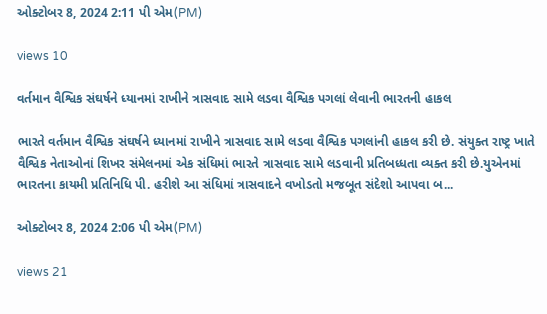ઓક્ટોબર 8, 2024 2:11 પી એમ(PM)

views 10

વર્તમાન વૈશ્વિક સંઘર્ષને ધ્યાનમાં રાખીને ત્રાસવાદ સામે લડવા વૈશ્વિક પગલાં લેવાની ભારતની હાકલ

ભારતે વર્તમાન વૈશ્વિક સંઘર્ષને ધ્યાનમાં રાખીને ત્રાસવાદ સામે લડવા વૈશ્વિક પગલાંની હાકલ કરી છે. સંયુક્ત રાષ્ટ્ર ખાતે વૈશ્વિક નેતાઓનાં શિખર સંમેલનમાં એક સંધિમાં ભારતે ત્રાસવાદ સામે લડવાની પ્રતિબધ્ધતા વ્યક્ત કરી છે.યુએનમાં ભારતના કાયમી પ્રતિનિધિ પી. હરીશે આ સંધિમાં ત્રાસવાદને વખોડતો મજબૂત સંદેશો આપવા બ...

ઓક્ટોબર 8, 2024 2:06 પી એમ(PM)

views 21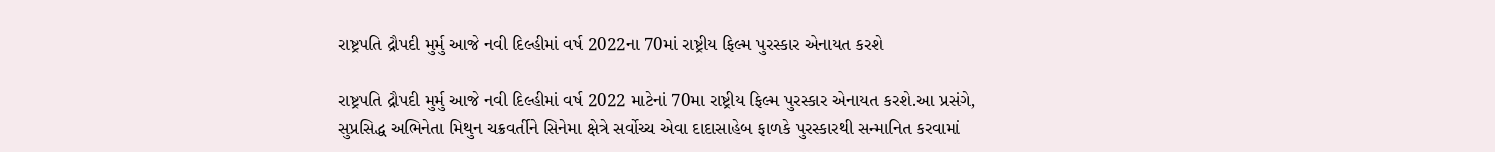રાષ્ટ્રપતિ દ્રૌપદી મુર્મુ આજે નવી દિલ્હીમાં વર્ષ 2022ના 70માં રાષ્ટ્રીય ફિલ્મ પુરસ્કાર એનાયત કરશે

રાષ્ટ્રપતિ દ્રૌપદી મુર્મુ આજે નવી દિલ્હીમાં વર્ષ 2022 માટેનાં 70મા રાષ્ટ્રીય ફિલ્મ પુરસ્કાર એનાયત કરશે.આ પ્રસંગે, સુપ્રસિદ્ધ અભિનેતા મિથુન ચક્રવર્તીને સિનેમા ક્ષેત્રે સર્વોચ્ચ એવા દાદાસાહેબ ફાળકે પુરસ્કારથી સન્માનિત કરવામાં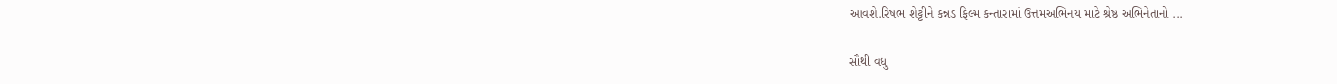આવશે.રિષભ શેટ્ટીને કન્નડ ફિલ્મ કન્તારામાં ઉત્તમઅભિનય માટે શ્રેષ્ઠ અભિનેતાનો ...

સૌથી વધુ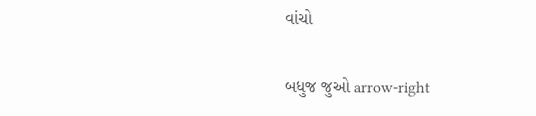વાંચો

બધુજ જુઓ arrow-right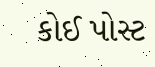કોઈ પોસ્ટ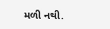મળી નથી.